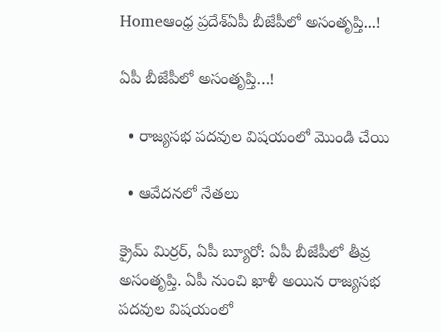Homeఆంధ్ర ప్రదేశ్ఏపీ బీజేపీలో అసంతృప్తి...!

ఏపీ బీజేపీలో అసంతృప్తి…!

  • రాజ్యసభ పదవుల విషయంలో మొండి చేయి

  • ఆవేదనలో నేతలు

క్రైమ్ మిర్రర్, ఏపీ బ్యూరో: ఏపీ బీజేపీలో తీవ్ర అసంతృప్తి. ఏపీ నుంచి ఖాళీ అయిన రాజ్యసభ పదవుల విషయంలో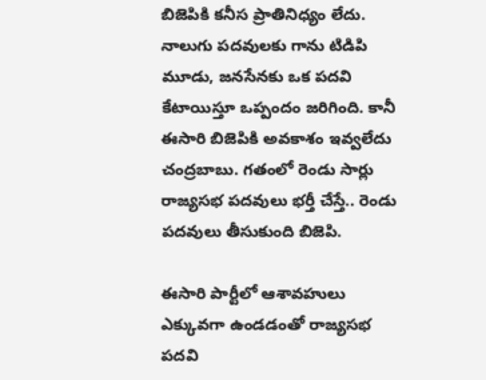బిజెపికి కనీస ప్రాతినిధ్యం లేదు. నాలుగు పదవులకు గాను టిడిపి మూడు, జనసేనకు ఒక పదవి కేటాయిస్తూ ఒప్పందం జరిగింది. కానీ ఈసారి బిజెపికి అవకాశం ఇవ్వలేదు చంద్రబాబు. గతంలో రెండు సార్లు రాజ్యసభ పదవులు భర్తీ చేస్తే.. రెండు పదవులు తీసుకుంది బిజెపి.

ఈసారి పార్టీలో ఆశావహులు ఎక్కువగా ఉండడంతో రాజ్యసభ పదవి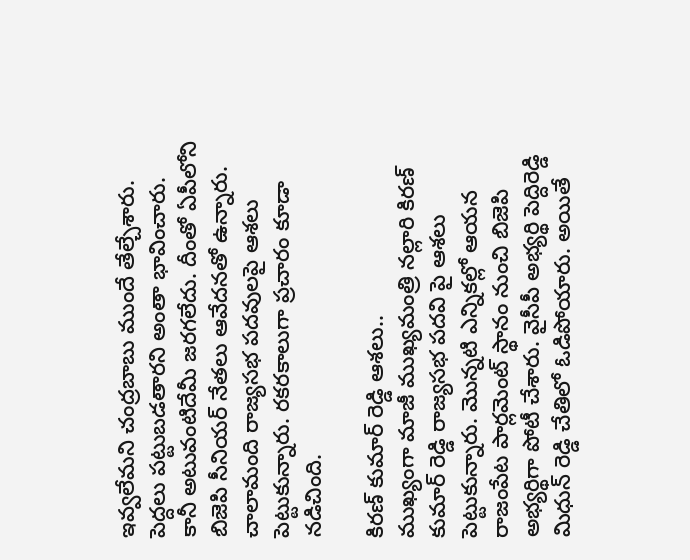ఇవ్వలేమని చంద్రబాబు ముందే తేల్చేశారు. పెద్దలు పట్టుబడతారని అంతా భావించారు. కానీ అటువంటిదేమీ జరగలేదు. దీంతో ఏపీలోని బిజెపి సీనియర్ నేతలు ఆవేదనతో ఉన్నారు. చాలామంది రాజ్యసభ పదవులపై ఆశలు పెట్టుకున్నారు. రకరకాలుగా ప్రచారం కూడా నడిచింది.

కిరణ్ కుమార్ రెడ్డి ఆశలు..
ముఖ్యంగా మాజీ ముఖ్యమంత్రి నల్లారి కిరణ్ కుమార్ రెడ్డి రాజ్యసభ పదవి పై ఆశలు పెట్టుకున్నారు. మొన్నటి ఎన్నికల్లో ఆయన రాజంపేట పార్లమెంట్ స్థానం నుంచి బిజెపి అభ్యర్థిగా పోటీ చేశారు. వైసీపీ అభ్యర్థి పెద్దిరెడ్డి మిధున్ రెడ్డి చేతిలో ఓడిపోయారు. అయితే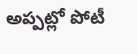అప్పట్లో పోటీ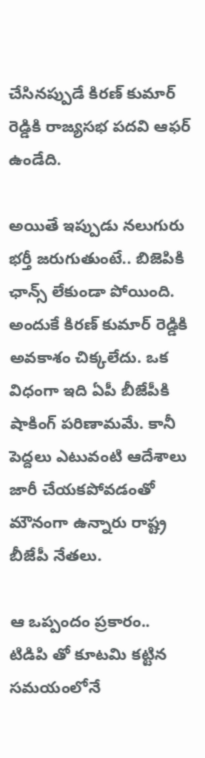చేసినప్పుడే కిరణ్ కుమార్ రెడ్డికి రాజ్యసభ పదవి ఆఫర్ ఉండేది.

అయితే ఇప్పుడు నలుగురు భర్తీ జరుగుతుంటే.. బిజెపికి ఛాన్స్ లేకుండా పోయింది. అందుకే కిరణ్ కుమార్ రెడ్డికి అవకాశం చిక్కలేదు. ఒక విధంగా ఇది ఏపీ బీజేపీకి షాకింగ్ పరిణామమే. కానీ పెద్దలు ఎటువంటి ఆదేశాలు జారీ చేయకపోవడంతో మౌనంగా ఉన్నారు రాష్ట్ర బీజేపీ నేతలు.

ఆ ఒప్పందం ప్రకారం..
టిడిపి తో కూటమి కట్టిన సమయంలోనే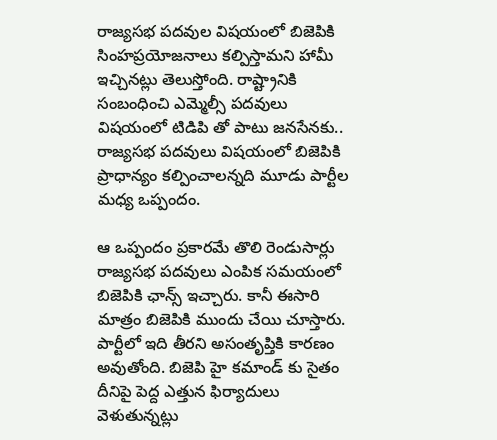రాజ్యసభ పదవుల విషయంలో బిజెపికి సింహప్రయోజనాలు కల్పిస్తామని హామీ ఇచ్చినట్లు తెలుస్తోంది. రాష్ట్రానికి సంబంధించి ఎమ్మెల్సీ పదవులు విషయంలో టిడిపి తో పాటు జనసేనకు.. రాజ్యసభ పదవులు విషయంలో బిజెపికి ప్రాధాన్యం కల్పించాలన్నది మూడు పార్టీల మధ్య ఒప్పందం.

ఆ ఒప్పందం ప్రకారమే తొలి రెండుసార్లు రాజ్యసభ పదవులు ఎంపిక సమయంలో బిజెపికి ఛాన్స్ ఇచ్చారు. కానీ ఈసారి మాత్రం బిజెపికి ముందు చేయి చూస్తారు. పార్టీలో ఇది తీరని అసంతృప్తికి కారణం అవుతోంది. బిజెపి హై కమాండ్ కు సైతం దీనిపై పెద్ద ఎత్తున ఫిర్యాదులు వెళుతున్నట్లు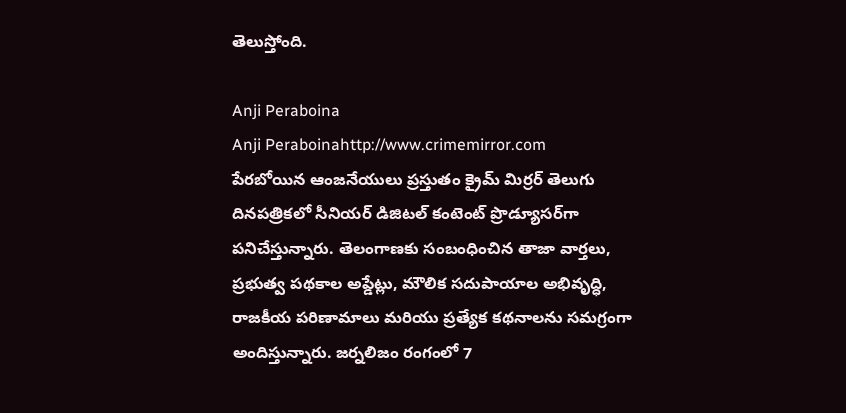తెలుస్తోంది.

Anji Peraboina
Anji Peraboinahttp://www.crimemirror.com
పేరబోయిన ఆంజనేయులు ప్రస్తుతం క్రైమ్ మిర్రర్ తెలుగు దినపత్రికలో సీనియర్ డిజిటల్ కంటెంట్ ప్రొడ్యూసర్‌గా పనిచేస్తున్నారు. తెలంగాణకు సంబంధించిన తాజా వార్తలు, ప్రభుత్వ పథకాల అప్డేట్లు, మౌలిక సదుపాయాల అభివృద్ధి, రాజకీయ పరిణామాలు మరియు ప్రత్యేక కథనాలను సమగ్రంగా అందిస్తున్నారు. జర్నలిజం రంగంలో 7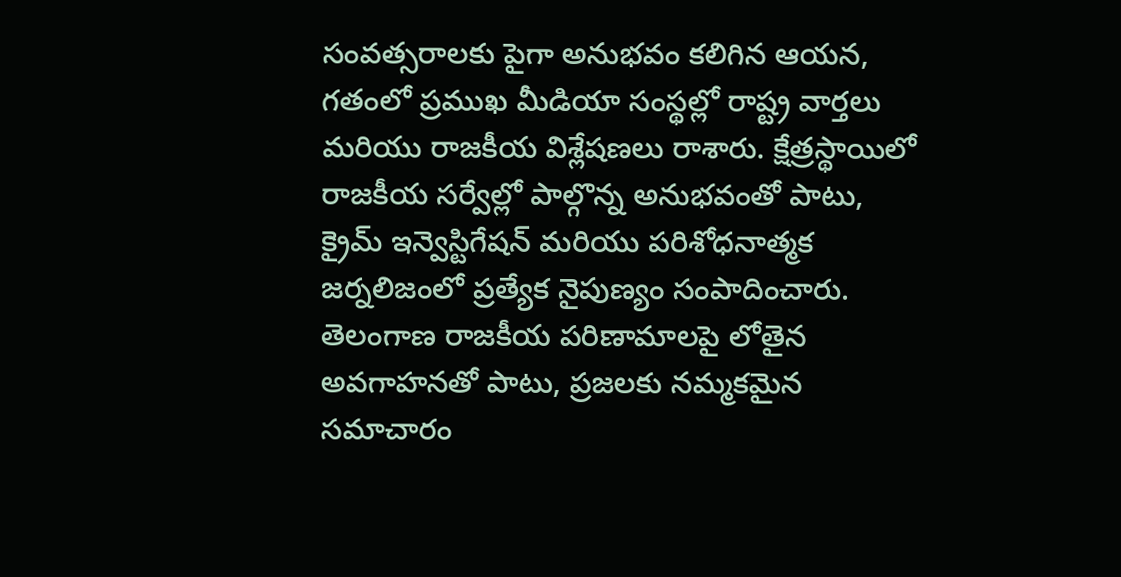సంవత్సరాలకు పైగా అనుభవం కలిగిన ఆయన, గతంలో ప్రముఖ మీడియా సంస్థల్లో రాష్ట్ర వార్తలు మరియు రాజకీయ విశ్లేషణలు రాశారు. క్షేత్రస్థాయిలో రాజకీయ సర్వేల్లో పాల్గొన్న అనుభవంతో పాటు, క్రైమ్ ఇన్వెస్టిగేషన్ మరియు పరిశోధనాత్మక జర్నలిజంలో ప్రత్యేక నైపుణ్యం సంపాదించారు. తెలంగాణ రాజకీయ పరిణామాలపై లోతైన అవగాహనతో పాటు, ప్రజలకు నమ్మకమైన సమాచారం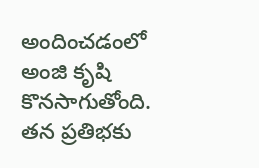అందించడంలో అంజి కృషి కొనసాగుతోంది. తన ప్రతిభకు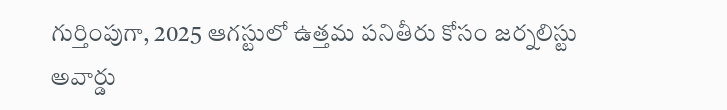గుర్తింపుగా, 2025 ఆగస్టులో ఉత్తమ పనితీరు కోసం జర్నలిస్టు అవార్డు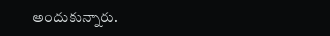అందుకున్నారు.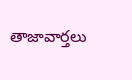తాజావార్తలు